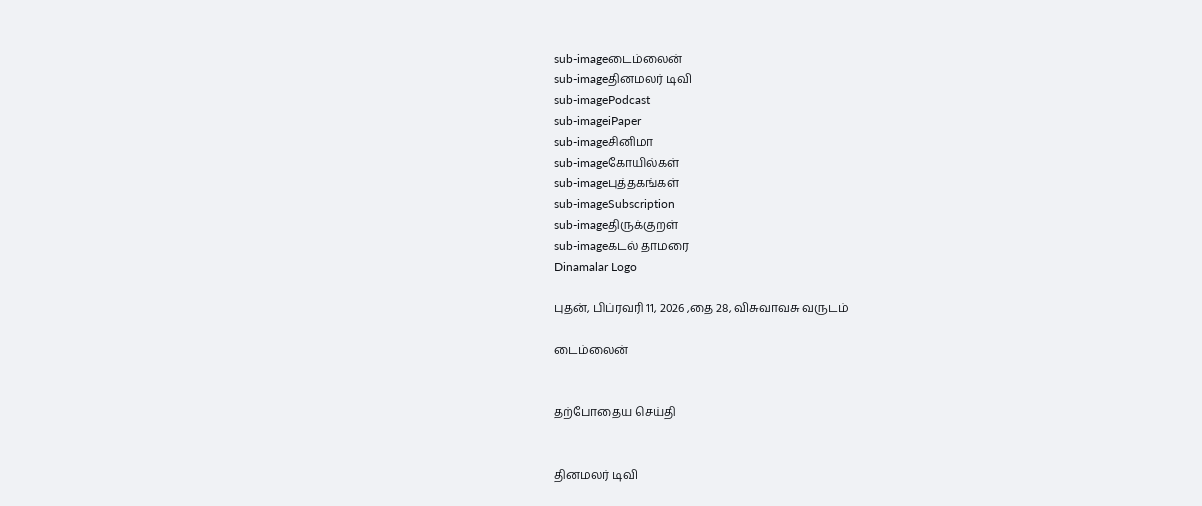sub-imageடைம்லைன்
sub-imageதினமலர் டிவி
sub-imagePodcast
sub-imageiPaper
sub-imageசினிமா
sub-imageகோயில்கள்
sub-imageபுத்தகங்கள்
sub-imageSubscription
sub-imageதிருக்குறள்
sub-imageகடல் தாமரை
Dinamalar Logo

புதன், பிப்ரவரி 11, 2026 ,தை 28, விசுவாவசு வருடம்

டைம்லைன்


தற்போதைய செய்தி


தினமலர் டிவி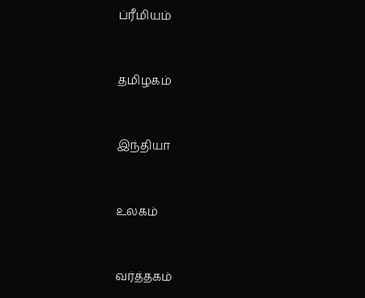ப்ரீமியம்


தமிழகம்


இந்தியா


உலகம்


வர்த்தகம்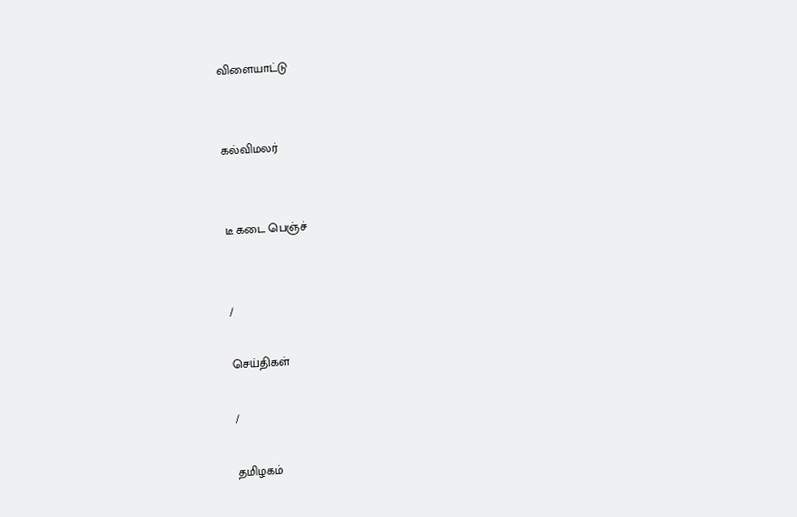விளையாட்டு


கல்விமலர்


டீ கடை பெஞ்ச்


/

செய்திகள்

/

தமிழகம்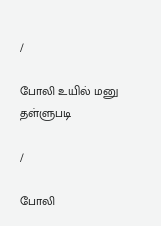/

போலி உயில் மனு தள்ளுபடி

/

போலி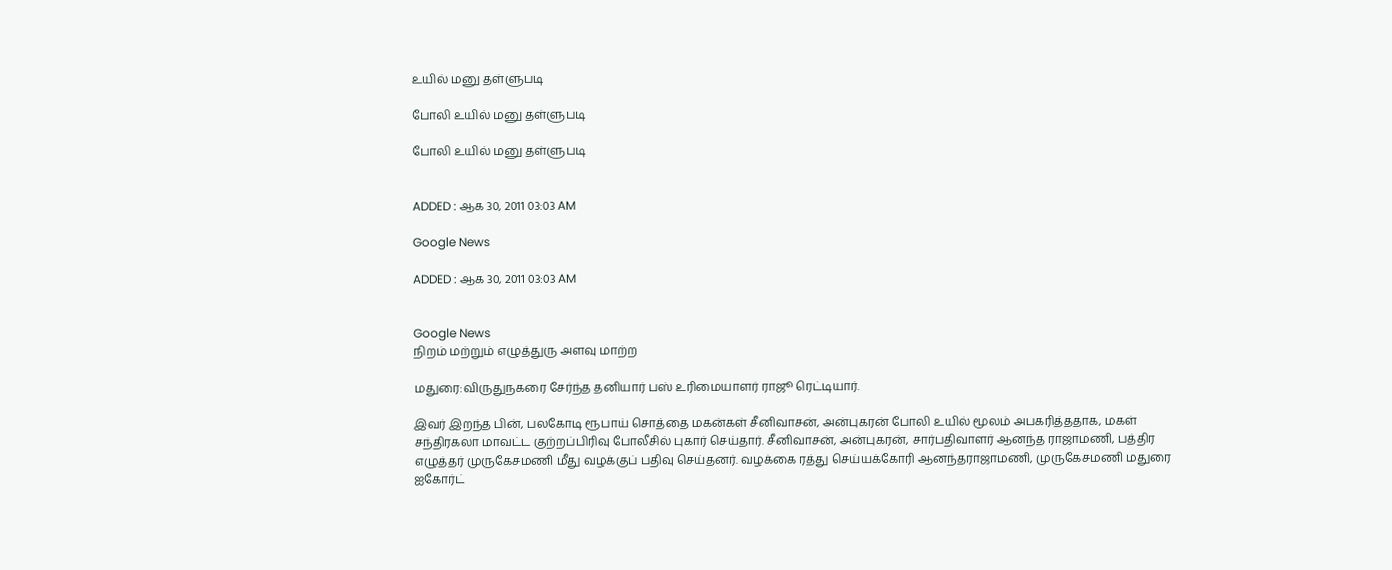உயில் மனு தள்ளுபடி

போலி உயில் மனு தள்ளுபடி

போலி உயில் மனு தள்ளுபடி


ADDED : ஆக 30, 2011 03:03 AM

Google News

ADDED : ஆக 30, 2011 03:03 AM


Google News
நிறம் மற்றும் எழுத்துரு அளவு மாற்ற

மதுரை:விருதுநகரை சேர்ந்த தனியார் பஸ் உரிமையாளர் ராஜூ ரெட்டியார்.

இவர் இறந்த பின், பலகோடி ரூபாய் சொத்தை மகன்கள் சீனிவாசன், அன்புகரன் போலி உயில் மூலம் அபகரித்ததாக, மகள் சந்திரகலா மாவட்ட குற்றப்பிரிவு போலீசில் புகார் செய்தார். சீனிவாசன், அன்புகரன், சார்பதிவாளர் ஆனந்த ராஜாமணி, பத்திர எழுத்தர் முருகேசமணி மீது வழக்குப் பதிவு செய்தனர். வழக்கை ரத்து செய்யக்கோரி ஆனந்தராஜாமணி, முருகேசமணி மதுரை ஐகோர்ட்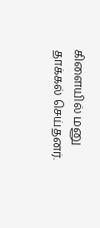கிளையில் மனு தாக்கல் செய்தனர்.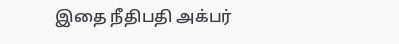இதை நீதிபதி அக்பர்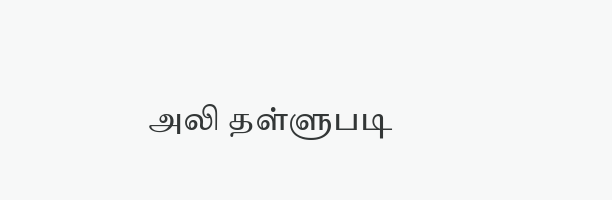அலி தள்ளுபடி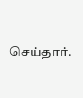செய்தார்.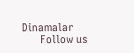Dinamalar
      Follow us